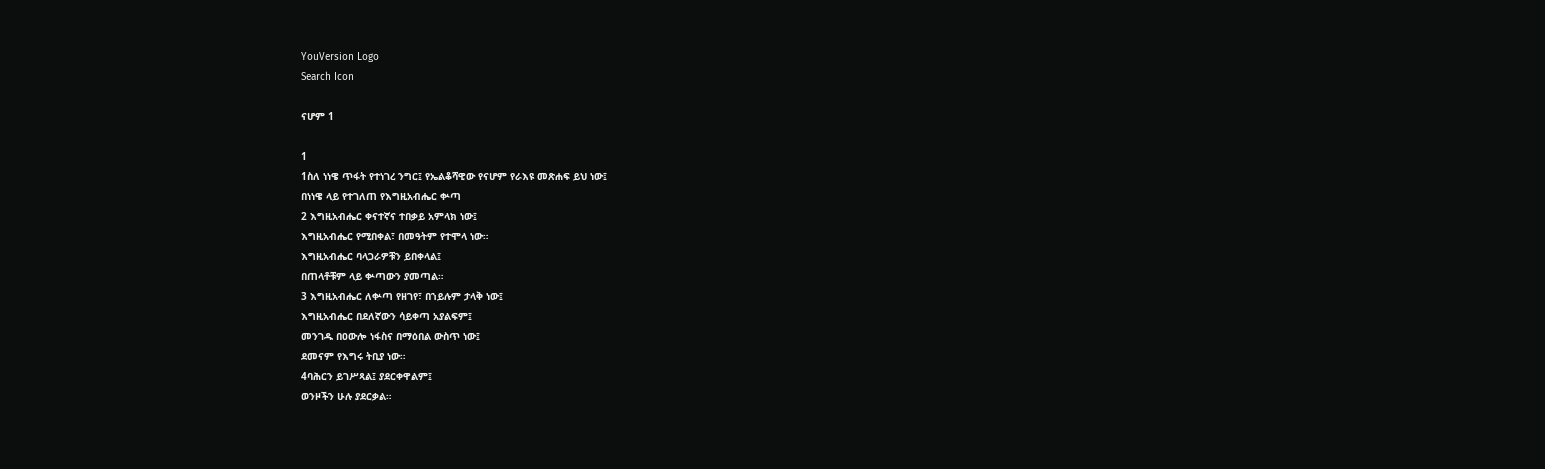YouVersion Logo
Search Icon

ናሆም 1

1
1ስለ ነነዌ ጥፋት የተነገረ ንግር፤ የኤልቆሻዊው የናሆም የራእዩ መጽሐፍ ይህ ነው፤
በነነዌ ላይ የተገለጠ የእግዚአብሔር ቍጣ
2 እግዚአብሔር ቀናተኛና ተበቃይ አምላክ ነው፤
እግዚአብሔር የሚበቀል፣ በመዓትም የተሞላ ነው።
እግዚአብሔር ባላጋራዎቹን ይበቀላል፤
በጠላቶቹም ላይ ቍጣውን ያመጣል።
3 እግዚአብሔር ለቍጣ የዘገየ፣ በኀይሉም ታላቅ ነው፤
እግዚአብሔር በደለኛውን ሳይቀጣ አያልፍም፤
መንገዱ በዐውሎ ነፋስና በማዕበል ውስጥ ነው፤
ደመናም የእግሩ ትቢያ ነው።
4ባሕርን ይገሥጻል፤ ያደርቀዋልም፤
ወንዞችን ሁሉ ያደርቃል።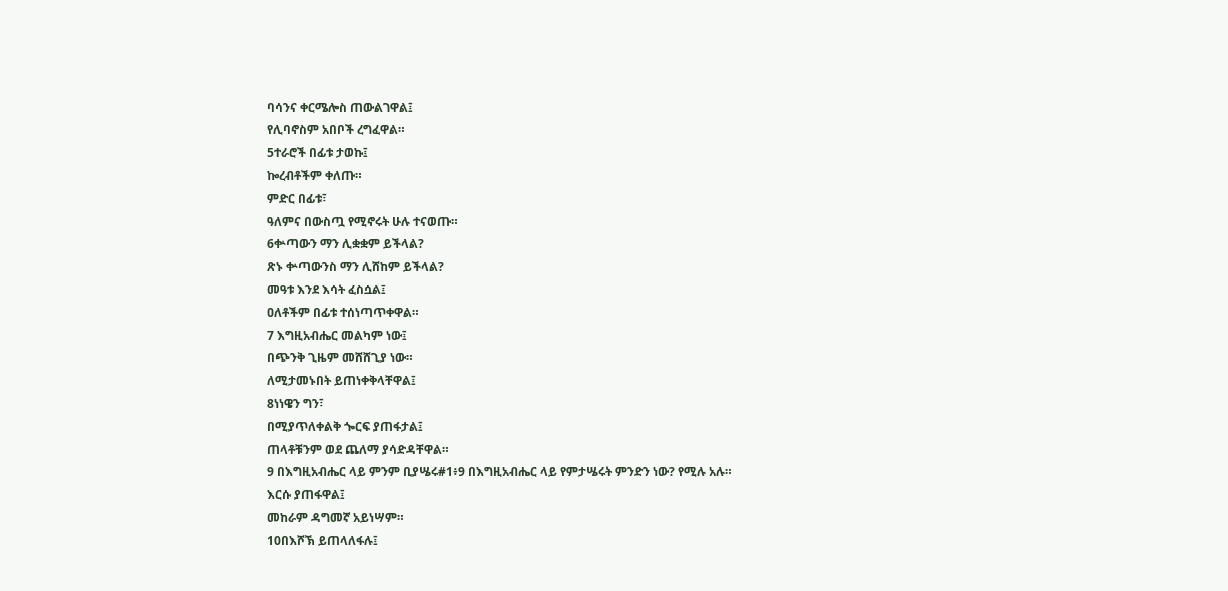ባሳንና ቀርሜሎስ ጠውልገዋል፤
የሊባኖስም አበቦች ረግፈዋል።
5ተራሮች በፊቱ ታወኩ፤
ኰረብቶችም ቀለጡ።
ምድር በፊቱ፣
ዓለምና በውስጧ የሚኖሩት ሁሉ ተናወጡ።
6ቍጣውን ማን ሊቋቋም ይችላል?
ጽኑ ቍጣውንስ ማን ሊሸከም ይችላል?
መዓቱ እንደ እሳት ፈስሷል፤
ዐለቶችም በፊቱ ተሰነጣጥቀዋል።
7 እግዚአብሔር መልካም ነው፤
በጭንቅ ጊዜም መሸሸጊያ ነው።
ለሚታመኑበት ይጠነቀቅላቸዋል፤
8ነነዌን ግን፣
በሚያጥለቀልቅ ጐርፍ ያጠፋታል፤
ጠላቶቹንም ወደ ጨለማ ያሳድዳቸዋል።
9 በእግዚአብሔር ላይ ምንም ቢያሤሩ#1፥9 በእግዚአብሔር ላይ የምታሤሩት ምንድን ነው? የሚሉ አሉ።
እርሱ ያጠፋዋል፤
መከራም ዳግመኛ አይነሣም።
10በእሾኽ ይጠላለፋሉ፤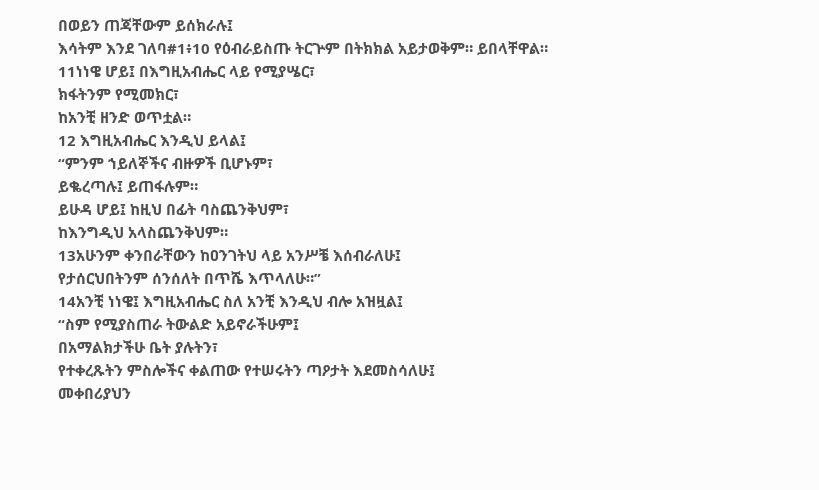በወይን ጠጃቸውም ይሰክራሉ፤
እሳትም እንደ ገለባ#1፥10 የዕብራይስጡ ትርጕም በትክክል አይታወቅም። ይበላቸዋል።
11ነነዌ ሆይ፤ በእግዚአብሔር ላይ የሚያሤር፣
ክፋትንም የሚመክር፣
ከአንቺ ዘንድ ወጥቷል።
12 እግዚአብሔር እንዲህ ይላል፤
“ምንም ኀይለኞችና ብዙዎች ቢሆኑም፣
ይቈረጣሉ፤ ይጠፋሉም።
ይሁዳ ሆይ፤ ከዚህ በፊት ባስጨንቅህም፣
ከእንግዲህ አላስጨንቅህም።
13አሁንም ቀንበራቸውን ከዐንገትህ ላይ አንሥቼ እሰብራለሁ፤
የታሰርህበትንም ሰንሰለት በጥሼ እጥላለሁ።”
14አንቺ ነነዌ፤ እግዚአብሔር ስለ አንቺ እንዲህ ብሎ አዝዟል፤
“ስም የሚያስጠራ ትውልድ አይኖራችሁም፤
በአማልክታችሁ ቤት ያሉትን፣
የተቀረጹትን ምስሎችና ቀልጠው የተሠሩትን ጣዖታት እደመስሳለሁ፤
መቀበሪያህን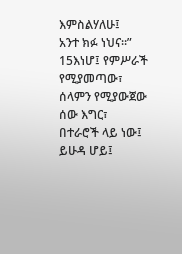እምስልሃለሁ፤
አንተ ክፉ ነህና።”
15እነሆ፤ የምሥራች የሚያመጣው፣
ሰላምን የሚያውጀው ሰው እግር፣
በተራሮች ላይ ነው፤
ይሁዳ ሆይ፤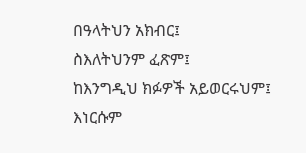በዓላትህን አክብር፤
ስእለትህንም ፈጽም፤
ከእንግዲህ ክፉዎች አይወርሩህም፤
እነርሱም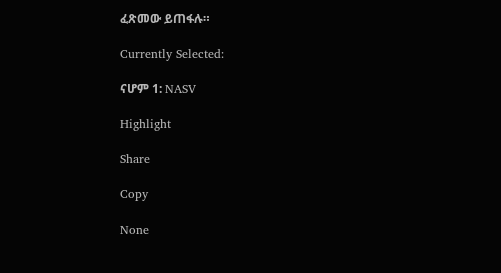ፈጽመው ይጠፋሉ።

Currently Selected:

ናሆም 1: NASV

Highlight

Share

Copy

None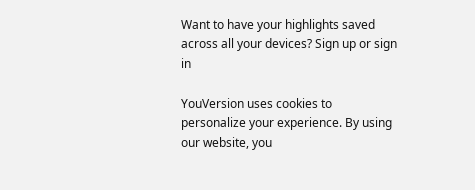Want to have your highlights saved across all your devices? Sign up or sign in

YouVersion uses cookies to personalize your experience. By using our website, you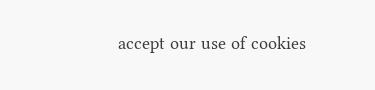accept our use of cookies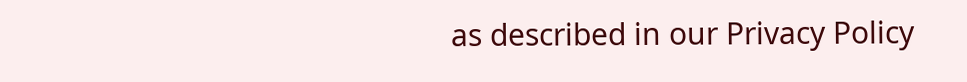as described in our Privacy Policy